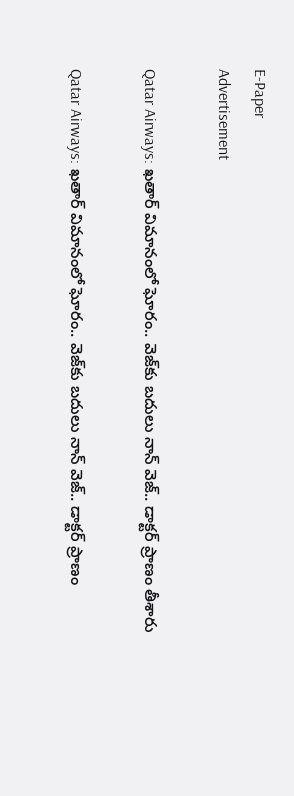E-Paper
Advertisement

Qatar Airways: ఖతార్ విమానంలో ఘోరం.. వెజ్‌కు బదులు నాన్ వెజ్.. డాక్టర్ ప్రాణం తీశారు

Qatar Airways: ఖతార్ విమానంలో ఘోరం.. వెజ్‌కు బదులు నాన్ వెజ్.. డాక్టర్ ప్రాణం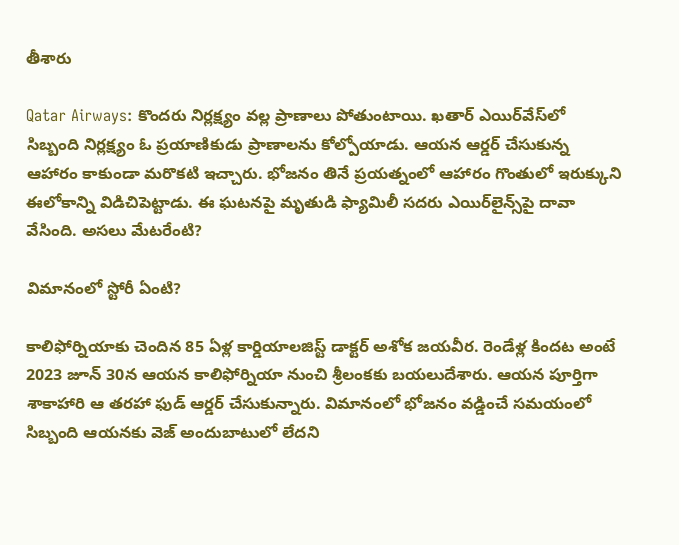తీశారు

Qatar Airways: కొందరు నిర్లక్ష్యం వల్ల ప్రాణాలు పోతుంటాయి. ఖతార్ ఎయిర్‌వేస్‌లో సిబ్బంది నిర్లక్ష్యం ఓ ప్రయాణికుడు ప్రాణాలను కోల్పోయాడు. ఆయన ఆర్డర్ చేసుకున్న ఆహారం కాకుండా మరొకటి ఇచ్చారు. భోజనం తినే ప్రయత్నంలో ఆహారం గొంతులో ఇరుక్కుని ఈలోకాన్ని విడిచిపెట్టాడు. ఈ ఘటనపై మృతుడి ఫ్యామిలీ సదరు ఎయిర్‌లైన్స్‌పై దావా వేసింది. అసలు మేటరేంటి?

విమానంలో స్టోరీ ఏంటి?

కాలిఫోర్నియాకు చెందిన 85 ఏళ్ల కార్డియాలజిస్ట్ డాక్టర్ అశోక జయవీర. రెండేళ్ల కిందట అంటే 2023 జూన్ 30న ఆయన కాలిఫోర్నియా నుంచి శ్రీలంకకు బయలుదేశారు. ఆయన పూర్తిగా శాకాహారి ఆ తరహా ఫుడ్ ఆర్డర్ చేసుకున్నారు. విమానంలో భోజనం వడ్డించే సమయంలో సిబ్బంది ఆయనకు వెజ్ అందుబాటులో లేదని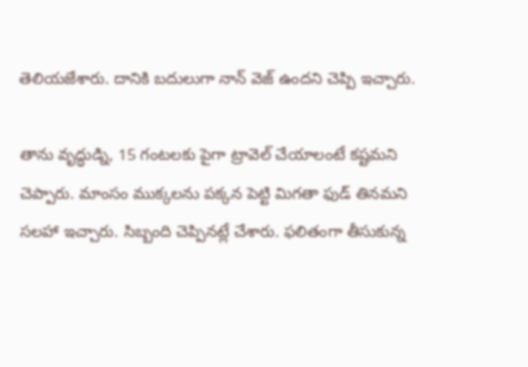తెలియజేశారు. దానికి బదులుగా నాన్ వెజ్ ఉందని చెప్పి ఇచ్చారు.

తాను వృద్ధుడ్ని, 15 గంటలకు పైగా ట్రావెల్ చేయాలంటే కష్టమని చెప్పారు. మాంసం ముక్కలను పక్కన పెట్టి మిగతా ఫుడ్ తినమని సలహా ఇచ్చారు. సిబ్బంది చెప్పినట్లే చేశారు. ఫలితంగా తీసుకున్న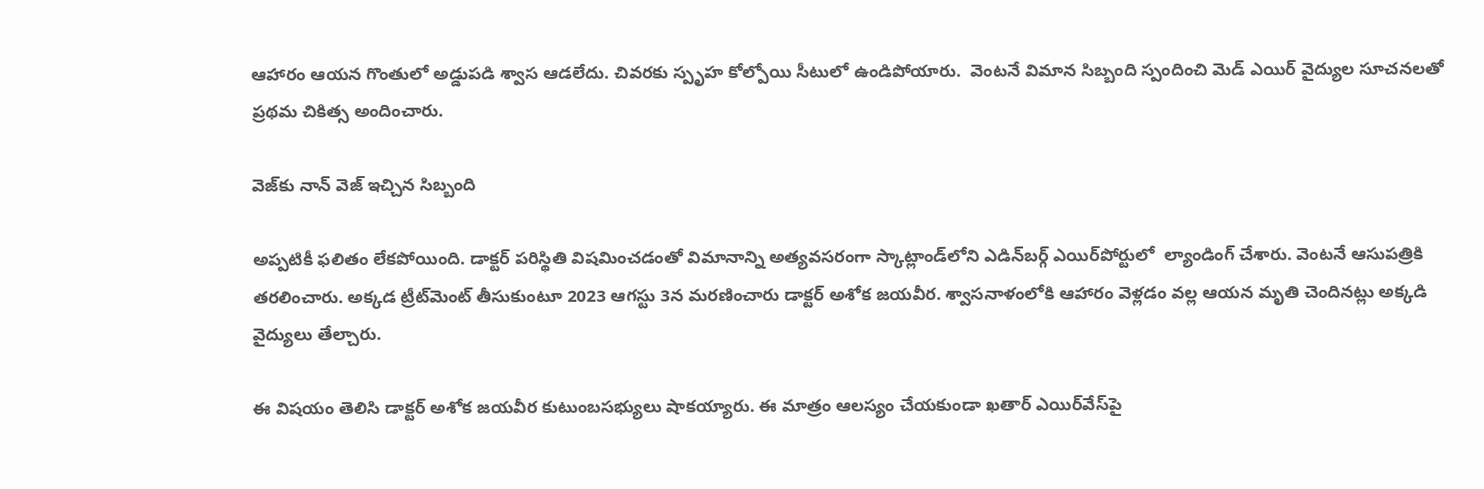ఆహారం ఆయన గొంతులో అడ్డుపడి శ్వాస ఆడలేదు. చివరకు స్పృహ కోల్పోయి సీటులో ఉండిపోయారు.  వెంటనే విమాన సిబ్బంది స్పందించి మెడ్‌ ఎయిర్ వైద్యుల సూచనలతో ప్రథమ చికిత్స అందించారు.

వెజ్‌కు నాన్ వెజ్ ఇచ్చిన సిబ్బంది

అప్పటికీ ఫలితం లేకపోయింది. డాక్టర్ పరిస్థితి విషమించడంతో విమానాన్ని అత్యవసరంగా స్కాట్లాండ్‌లోని ఎడిన్‌బర్గ్‌ ఎయిర్‌పోర్టులో  ల్యాండింగ్ చేశారు. వెంటనే ఆసుపత్రికి తరలించారు. అక్కడ ట్రీట్‌మెంట్ తీసుకుంటూ 2023 ఆగస్టు 3న మరణించారు డాక్టర్ అశోక జయవీర. శ్వాసనాళంలోకి ఆహారం వెళ్లడం వల్ల ఆయన మృతి చెందినట్లు అక్కడి వైద్యులు తేల్చారు.

ఈ విషయం తెలిసి డాక్టర్ అశోక జయవీర కుటుంబసభ్యులు షాకయ్యారు. ఈ మాత్రం ఆలస్యం చేయకుండా ఖతార్ ఎయిర్‌వేస్‌పై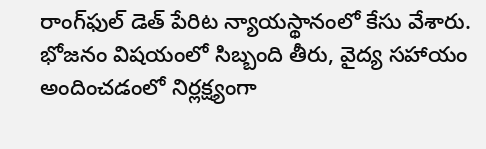రాంగ్‌ఫుల్ డెత్ పేరిట న్యాయస్థానంలో కేసు వేశారు. భోజనం విషయంలో సిబ్బంది తీరు, వైద్య సహాయం అందించడంలో నిర్లక్ష్యంగా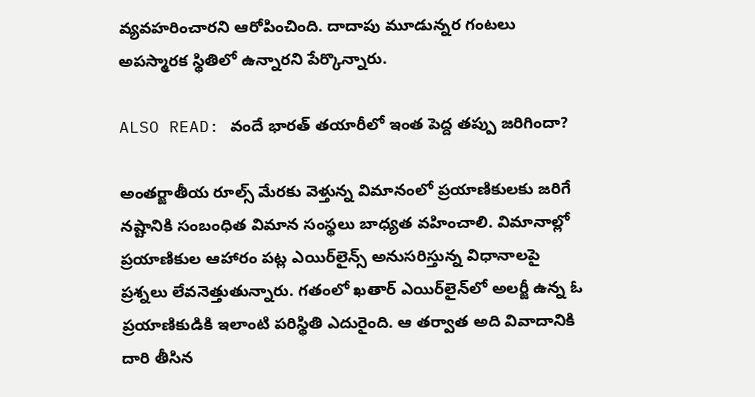వ్యవహరించారని ఆరోపించింది. దాదాపు మూడున్నర గంటలు అపస్మారక స్థితిలో ఉన్నారని పేర్కొన్నారు.

ALSO READ: వందే భారత్ తయారీలో ఇంత పెద్ద తప్పు జరిగిందా?

అంతర్జాతీయ రూల్స్ మేరకు వెళ్తున్న విమానంలో ప్రయాణికులకు జరిగే నష్టానికి సంబంధిత విమాన సంస్థలు బాధ్యత వహించాలి. విమానాల్లో ప్రయాణికుల ఆహారం పట్ల ఎయిర్‌లైన్స్ అనుసరిస్తున్న విధానాలపై ప్రశ్నలు లేవనెత్తుతున్నారు. గతంలో ఖతార్ ఎయిర్‌లైన్‌లో అలర్జీ ఉన్న ఓ ప్రయాణికుడికి ఇలాంటి పరిస్థితి ఎదురైంది. ఆ తర్వాత అది వివాదానికి దారి తీసిన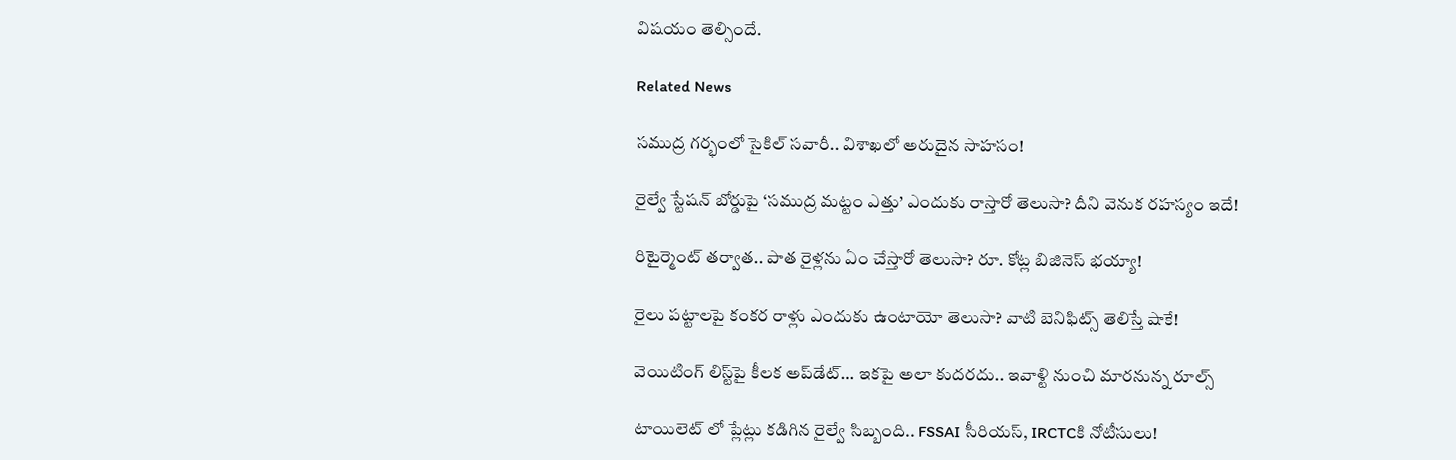విషయం తెల్సిందే.

Related News

సముద్ర గర్భంలో సైకిల్ సవారీ.. విశాఖలో అరుదైన సాహసం!

రైల్వే స్టేషన్ బోర్డుపై ‘సముద్ర మట్టం ఎత్తు’ ఎందుకు రాస్తారో తెలుసా? దీని వెనుక రహస్యం ఇదే!

రిటైర్మెంట్ తర్వాత.. పాత రైళ్లను ఏం చేస్తారో తెలుసా? రూ. కోట్ల బిజినెస్ భయ్యా!

రైలు పట్టాలపై కంకర రాళ్లు ఎందుకు ఉంటాయో తెలుసా? వాటి బెనిఫిట్స్ తెలిస్తే షాకే!

వెయిటింగ్‌ లిస్ట్‌పై కీలక అప్‌డేట్‌… ఇకపై అలా కుదరదు.. ఇవాళ్టి నుంచి మారనున్న రూల్స్

టాయిలెట్ లో ప్లేట్లు కడిగిన రైల్వే సిబ్బంది.. FSSAI సీరియస్, IRCTCకి నోటీసులు!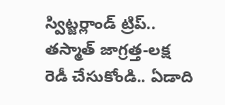స్విట్జర్లాండ్‌ ట్రిప్.. తస్మాత్ జాగ్రత్త-లక్ష రెడీ చేసుకోండి.. ఏడాది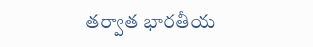తర్వాత భారతీయ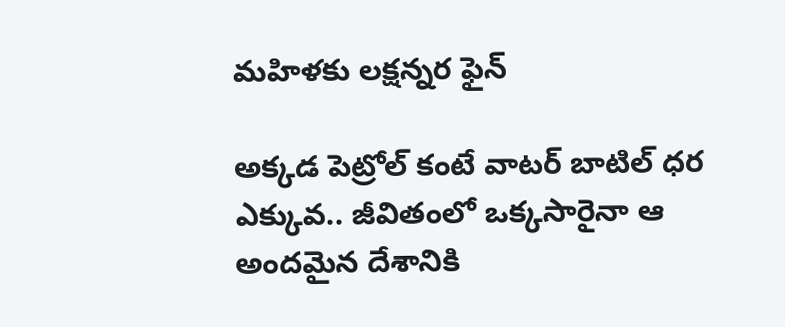మహిళకు లక్షన్నర ఫైన్

అక్కడ పెట్రోల్ కంటే వాటర్ బాటిల్ ధర ఎక్కువ.. జీవితంలో ఒక్కసారైనా ఆ అందమైన దేశానికి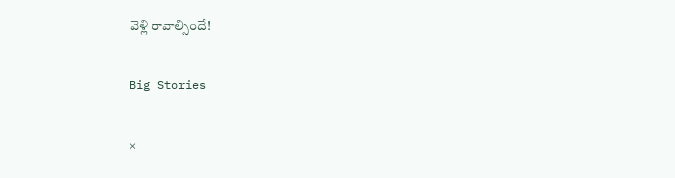వెళ్లి రావాల్సిందే!

Big Stories

×